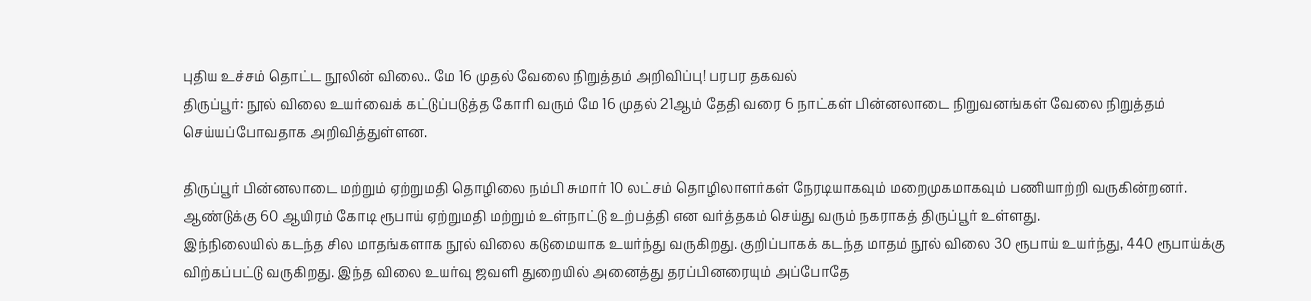புதிய உச்சம் தொட்ட நூலின் விலை.. மே 16 முதல் வேலை நிறுத்தம் அறிவிப்பு! பரபர தகவல்
திருப்பூர்: நூல் விலை உயர்வைக் கட்டுப்படுத்த கோரி வரும் மே 16 முதல் 21ஆம் தேதி வரை 6 நாட்கள் பின்னலாடை நிறுவனங்கள் வேலை நிறுத்தம் செய்யப்போவதாக அறிவித்துள்ளன.

திருப்பூர் பின்னலாடை மற்றும் ஏற்றுமதி தொழிலை நம்பி சுமார் 10 லட்சம் தொழிலாளர்கள் நேரடியாகவும் மறைமுகமாகவும் பணியாற்றி வருகின்றனர். ஆண்டுக்கு 60 ஆயிரம் கோடி ரூபாய் ஏற்றுமதி மற்றும் உள்நாட்டு உற்பத்தி என வர்த்தகம் செய்து வரும் நகராகத் திருப்பூர் உள்ளது.
இந்நிலையில் கடந்த சில மாதங்களாக நூல் விலை கடுமையாக உயர்ந்து வருகிறது. குறிப்பாகக் கடந்த மாதம் நூல் விலை 30 ரூபாய் உயர்ந்து, 440 ரூபாய்க்கு விற்கப்பட்டு வருகிறது. இந்த விலை உயர்வு ஜவளி துறையில் அனைத்து தரப்பினரையும் அப்போதே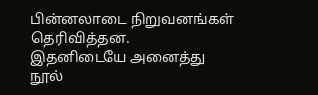பின்னலாடை நிறுவனங்கள் தெரிவித்தன.
இதனிடையே அனைத்து நூல்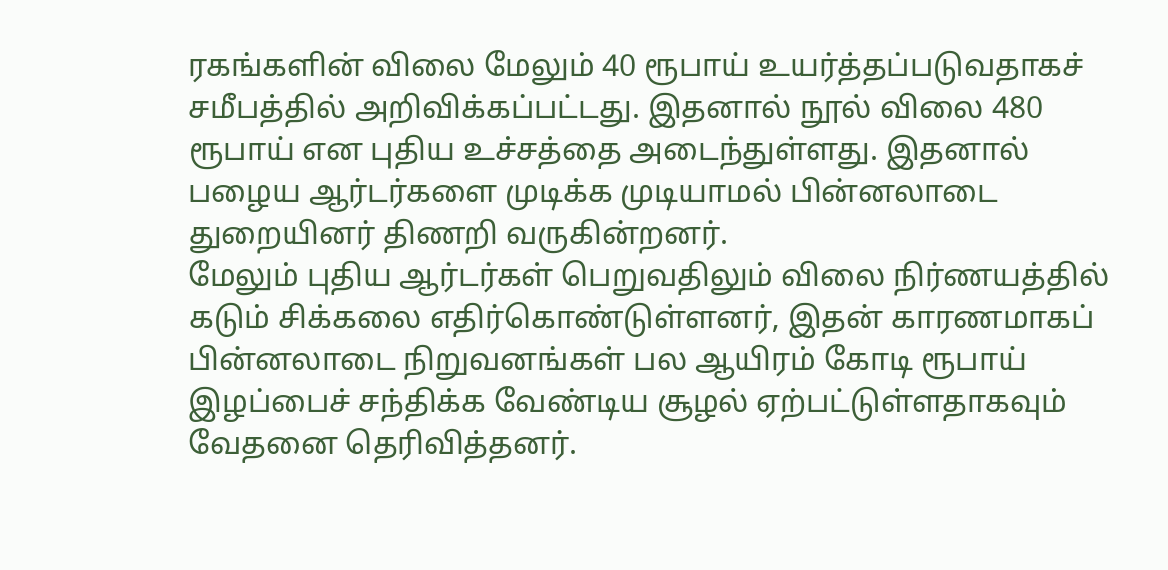ரகங்களின் விலை மேலும் 40 ரூபாய் உயர்த்தப்படுவதாகச் சமீபத்தில் அறிவிக்கப்பட்டது. இதனால் நூல் விலை 480 ரூபாய் என புதிய உச்சத்தை அடைந்துள்ளது. இதனால் பழைய ஆர்டர்களை முடிக்க முடியாமல் பின்னலாடை துறையினர் திணறி வருகின்றனர்.
மேலும் புதிய ஆர்டர்கள் பெறுவதிலும் விலை நிர்ணயத்தில் கடும் சிக்கலை எதிர்கொண்டுள்ளனர், இதன் காரணமாகப் பின்னலாடை நிறுவனங்கள் பல ஆயிரம் கோடி ரூபாய் இழப்பைச் சந்திக்க வேண்டிய சூழல் ஏற்பட்டுள்ளதாகவும் வேதனை தெரிவித்தனர்.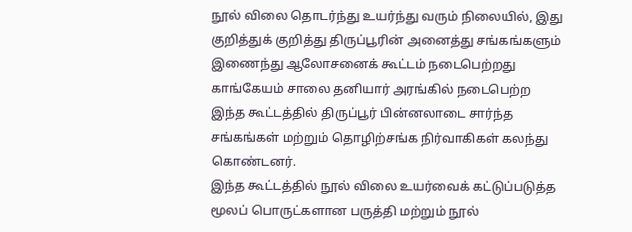நூல் விலை தொடர்ந்து உயர்ந்து வரும் நிலையில், இது குறித்துக் குறித்து திருப்பூரின் அனைத்து சங்கங்களும் இணைந்து ஆலோசனைக் கூட்டம் நடைபெற்றது காங்கேயம் சாலை தனியார் அரங்கில் நடைபெற்ற இந்த கூட்டத்தில் திருப்பூர் பின்னலாடை சார்ந்த சங்கங்கள் மற்றும் தொழிற்சங்க நிர்வாகிகள் கலந்து கொண்டனர்.
இந்த கூட்டத்தில் நூல் விலை உயர்வைக் கட்டுப்படுத்த மூலப் பொருட்களான பருத்தி மற்றும் நூல்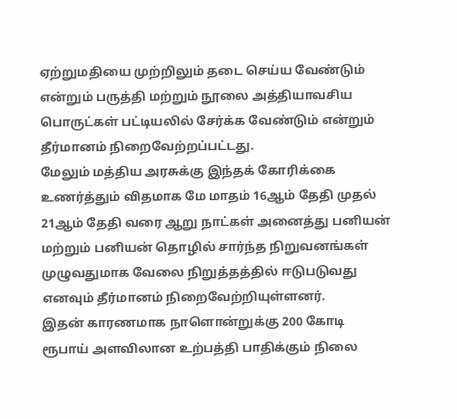ஏற்றுமதியை முற்றிலும் தடை செய்ய வேண்டும் என்றும் பருத்தி மற்றும் நூலை அத்தியாவசிய பொருட்கள் பட்டியலில் சேர்க்க வேண்டும் என்றும் தீர்மானம் நிறைவேற்றப்பட்டது.
மேலும் மத்திய அரசுக்கு இந்தக் கோரிக்கை உணர்த்தும் விதமாக மே மாதம் 16ஆம் தேதி முதல் 21ஆம் தேதி வரை ஆறு நாட்கள் அனைத்து பனியன் மற்றும் பனியன் தொழில் சார்ந்த நிறுவனங்கள் முழுவதுமாக வேலை நிறுத்தத்தில் ஈடுபடுவது எனவும் தீர்மானம் நிறைவேற்றியுள்ளனர்.
இதன் காரணமாக நாளொன்றுக்கு 200 கோடி ரூபாய் அளவிலான உற்பத்தி பாதிக்கும் நிலை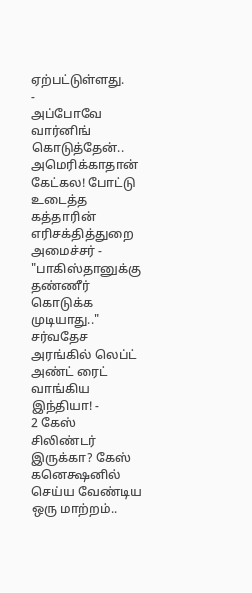ஏற்பட்டுள்ளது.
-
அப்போவே வார்னிங் கொடுத்தேன்.. அமெரிக்காதான் கேட்கல! போட்டு உடைத்த கத்தாரின் எரிசக்தித்துறை அமைச்சர் -
"பாகிஸ்தானுக்கு தண்ணீர் கொடுக்க முடியாது.." சர்வதேச அரங்கில் லெப்ட் அண்ட் ரைட் வாங்கிய இந்தியா! -
2 கேஸ் சிலிண்டர் இருக்கா? கேஸ் கனெக்ஷனில் செய்ய வேண்டிய ஒரு மாற்றம்..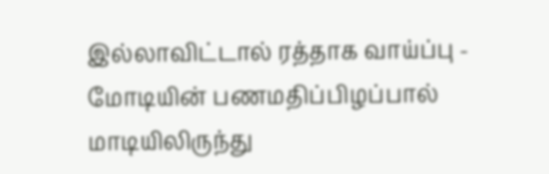இல்லாவிட்டால் ரத்தாக வாய்ப்பு -
மோடியின் பணமதிப்பிழப்பால் மாடியிலிருந்து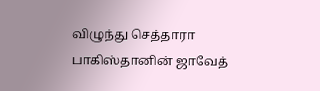விழுந்து செத்தாரா பாகிஸ்தானின் ஜாவேத்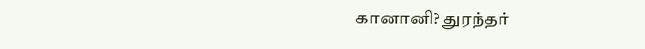கானானி? துரந்தர்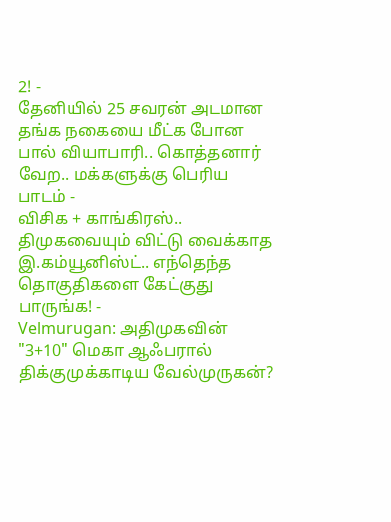2! -
தேனியில் 25 சவரன் அடமான தங்க நகையை மீட்க போன பால் வியாபாரி.. கொத்தனார் வேற.. மக்களுக்கு பெரிய பாடம் -
விசிக + காங்கிரஸ்.. திமுகவையும் விட்டு வைக்காத இ.கம்யூனிஸ்ட்.. எந்தெந்த தொகுதிகளை கேட்குது பாருங்க! -
Velmurugan: அதிமுகவின் "3+10" மெகா ஆஃபரால் திக்குமுக்காடிய வேல்முருகன்?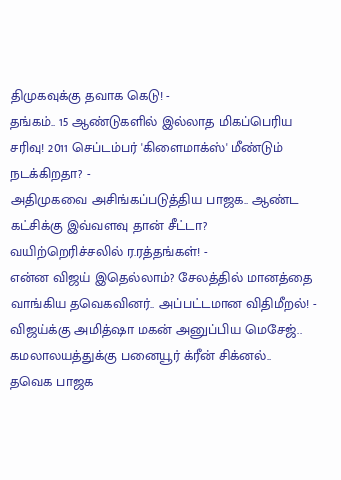திமுகவுக்கு தவாக கெடு! -
தங்கம்.. 15 ஆண்டுகளில் இல்லாத மிகப்பெரிய சரிவு! 2011 செப்டம்பர் 'கிளைமாக்ஸ்' மீண்டும் நடக்கிறதா? -
அதிமுகவை அசிங்கப்படுத்திய பாஜக.. ஆண்ட கட்சிக்கு இவ்வளவு தான் சீட்டா? வயிற்றெரிச்சலில் ர.ரத்தங்கள்! -
என்ன விஜய் இதெல்லாம்? சேலத்தில் மானத்தை வாங்கிய தவெகவினர்.. அப்பட்டமான விதிமீறல்! -
விஜய்க்கு அமித்ஷா மகன் அனுப்பிய மெசேஜ்.. கமலாலயத்துக்கு பனையூர் க்ரீன் சிக்னல்.. தவெக பாஜக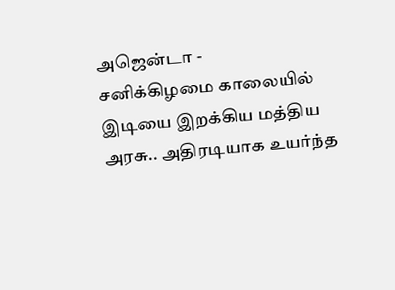அஜென்டா -
சனிக்கிழமை காலையில் இடியை இறக்கிய மத்திய அரசு.. அதிரடியாக உயர்ந்த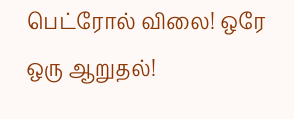பெட்ரோல் விலை! ஒரே ஒரு ஆறுதல்!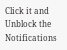Click it and Unblock the Notifications